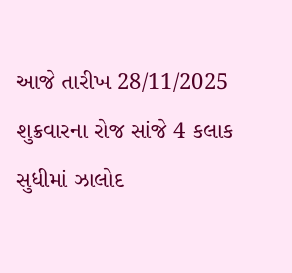આજે તારીખ 28/11/2025 શુક્રવારના રોજ સાંજે 4 કલાક સુધીમાં ઝાલોદ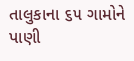તાલુકાના ૬૫ ગામોને પાણી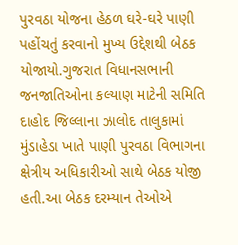પુરવઠા યોજના હેઠળ ઘરે-ઘરે પાણી પહોંચતું કરવાનો મુખ્ય ઉદ્દેશથી બેઠક યોજાયો.ગુજરાત વિધાનસભાની જનજાતિઓના કલ્યાણ માટેની સમિતિ દાહોદ જિલ્લાના ઝાલોદ તાલુકામાં મુંડાહેડા ખાતે પાણી પુરવઠા વિભાગના ક્ષેત્રીય અધિકારીઓ સાથે બેઠક યોજી હતી.આ બેઠક દરમ્યાન તેઓએ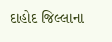દાહોદ જિલ્લાના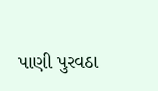પાણી પુરવઠા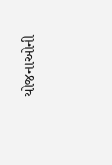યોજનાઓની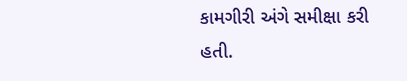કામગીરી અંગે સમીક્ષા કરી હતી.